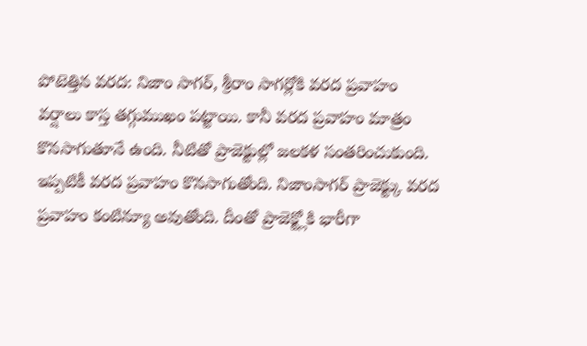పోటెత్తిన వరద: నిజాం సాగర్, శ్రీరాం సాగర్లోకి వరద ప్రవాహం
వర్షాలు కాస్త తగ్గుముఖం పట్టాయి. కానీ వరద ప్రవాహం మాత్రం కొనసాగుతూనే ఉంది. నీటితో ప్రాజెక్టుల్లో జలకళ సంతరించుకుంది. ఇప్పటికీ వరద ప్రవాహం కొనసాగుతోంది. నిజాంసాగర్ ప్రాజెక్ట్కు వరద ప్రవాహం కంటిన్యూ అవుతోంది. దీంతో ప్రాజెక్ట్లోకి భారీగా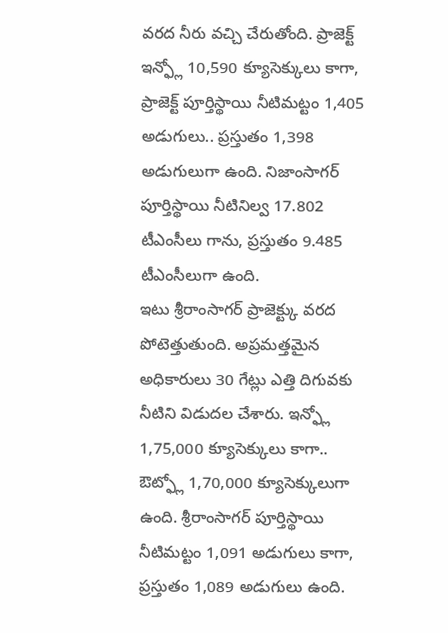వరద నీరు వచ్చి చేరుతోంది. ప్రాజెక్ట్ ఇన్ఫ్లో 10,590 క్యూసెక్కులు కాగా, ప్రాజెక్ట్ పూర్తిస్థాయి నీటిమట్టం 1,405 అడుగులు.. ప్రస్తుతం 1,398 అడుగులుగా ఉంది. నిజాంసాగర్ పూర్తిస్థాయి నీటినిల్వ 17.802 టీఎంసీలు గాను, ప్రస్తుతం 9.485 టీఎంసీలుగా ఉంది.
ఇటు శ్రీరాంసాగర్ ప్రాజెక్ట్కు వరద పోటెత్తుతుంది. అప్రమత్తమైన అధికారులు 30 గేట్లు ఎత్తి దిగువకు నీటిని విడుదల చేశారు. ఇన్ఫ్లో 1,75,000 క్యూసెక్కులు కాగా.. ఔట్ఫ్లో 1,70,000 క్యూసెక్కులుగా ఉంది. శ్రీరాంసాగర్ పూర్తిస్థాయి నీటిమట్టం 1,091 అడుగులు కాగా, ప్రస్తుతం 1,089 అడుగులు ఉంది.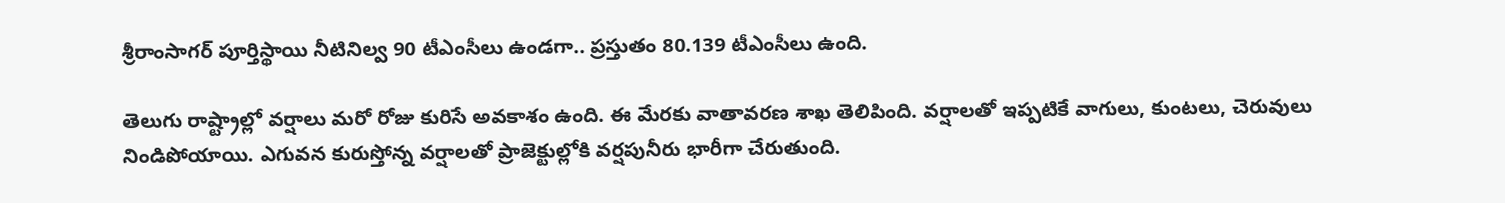శ్రీరాంసాగర్ పూర్తిస్థాయి నీటినిల్వ 90 టీఎంసీలు ఉండగా.. ప్రస్తుతం 80.139 టీఎంసీలు ఉంది.

తెలుగు రాష్ట్రాల్లో వర్షాలు మరో రోజు కురిసే అవకాశం ఉంది. ఈ మేరకు వాతావరణ శాఖ తెలిపింది. వర్షాలతో ఇప్పటికే వాగులు, కుంటలు, చెరువులు నిండిపోయాయి. ఎగువన కురుస్తోన్న వర్షాలతో ప్రాజెక్టుల్లోకి వర్షపునీరు భారీగా చేరుతుంది.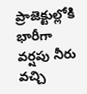ప్రాజెక్టుల్లోకి భారీగా వర్షపు నీరు వచ్చి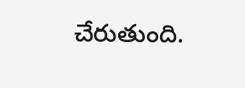చేరుతుంది.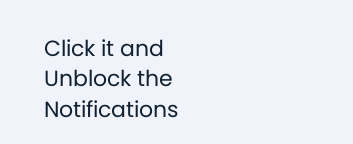Click it and Unblock the Notifications